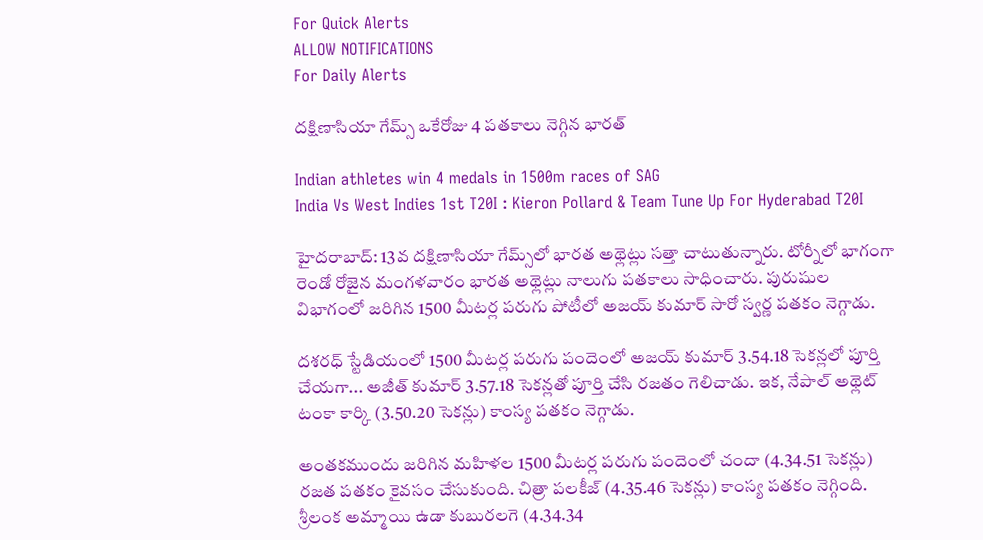For Quick Alerts
ALLOW NOTIFICATIONS
For Daily Alerts

దక్షిణాసియా గేమ్స్‌ ఒకేరోజు 4 పతకాలు నెగ్గిన భారత్

Indian athletes win 4 medals in 1500m races of SAG
India Vs West Indies 1st T20I : Kieron Pollard & Team Tune Up For Hyderabad T20I

హైదరాబాద్: 13వ దక్షిణాసియా గేమ్స్‌లో భారత అథ్లెట్లు సత్తా చాటుతున్నారు. టోర్నీలో భాగంగా రెండో రోజైన మంగళవారం భారత అథ్లెట్లు నాలుగు పతకాలు సాధించారు. పురుషుల విభాగంలో జరిగిన 1500 మీటర్ల పరుగు పోటీలో అజయ్‌ కుమార్‌ సారో స్వర్ణ పతకం నెగ్గాడు.

దశరధ్ స్టేడియంలో 1500 మీటర్ల పరుగు పందెంలో అజయ్ కుమార్ 3.54.18 సెకన్లలో పూర్తి చేయగా... అజీత్‌ కుమార్‌ 3.57.18 సెకన్లతో పూర్తి చేసి రజతం గెలిచాడు. ఇక, నేపాల్‌ అథ్లెట్‌ టంకా కార్కి (3.50.20 సెకన్లు) కాంస్య పతకం నెగ్గాడు.

అంతకముందు జరిగిన మహిళల 1500 మీటర్ల పరుగు పందెంలో చందా (4.34.51 సెకన్లు) రజత పతకం కైవసం చేసుకుంది. చిత్రా పలకీజ్‌ (4.35.46 సెకన్లు) కాంస్య పతకం నెగ్గింది. శ్రీలంక అమ్మాయి ఉడా కుబురలగె (4.34.34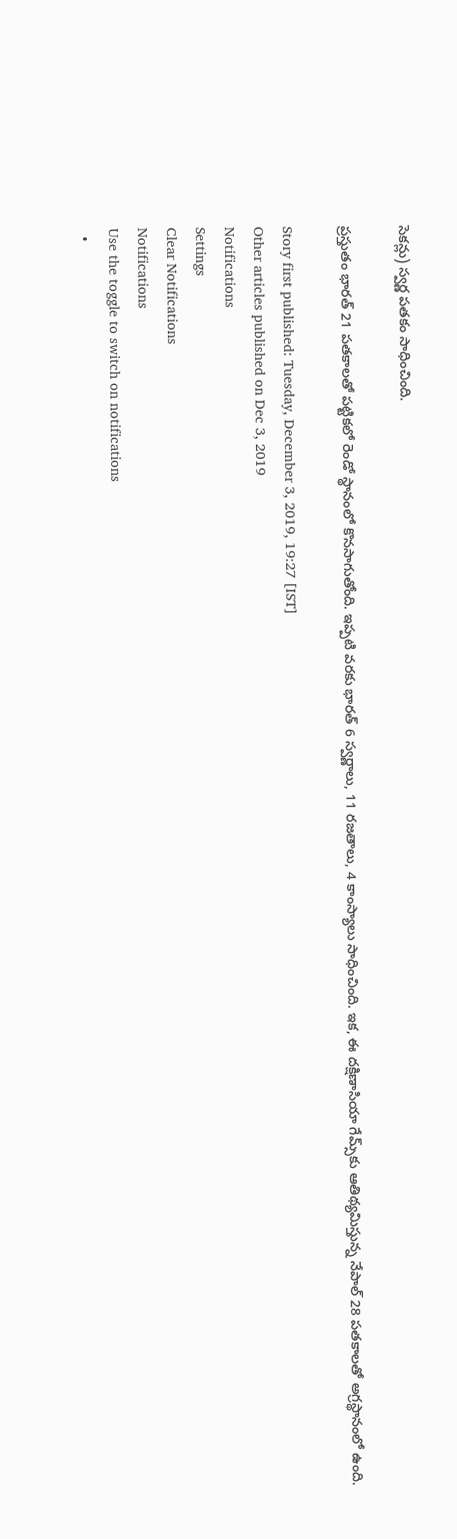సెకన్లు) స్వర్ణ పతకం సాధించింది.

ప్రస్తుతం భారత్‌ 21 పతకాలతో పట్టికలో రెండో స్థానంలో కొనసాగుతోంది. ఇప్పటి వరకు భారత్ 6 స్వర్ణాలు, 11 రజతాలు, 4 కాంస్యాలు సాధించింది. ఇక, ఈ దక్షిణాసియా గేమ్స్‌‌కు ఆతిథ్యమిస్తున్న నేపాల్‌ 28 పతకాలతో అగ్రస్థానంలో ఉంది.

Story first published: Tuesday, December 3, 2019, 19:27 [IST]
Other articles published on Dec 3, 2019
Notifications
Settings
Clear Notifications
Notifications
Use the toggle to switch on notifications
  •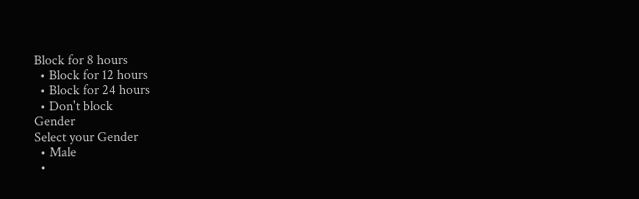Block for 8 hours
  • Block for 12 hours
  • Block for 24 hours
  • Don't block
Gender
Select your Gender
  • Male
  •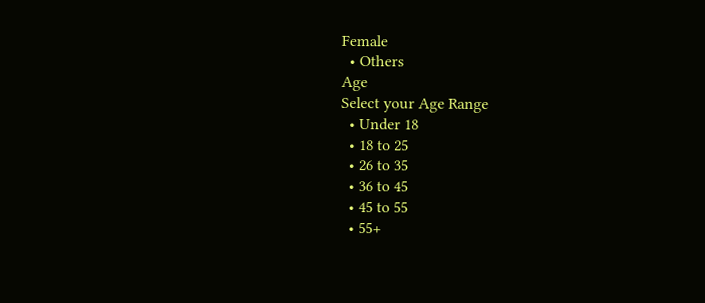Female
  • Others
Age
Select your Age Range
  • Under 18
  • 18 to 25
  • 26 to 35
  • 36 to 45
  • 45 to 55
  • 55+